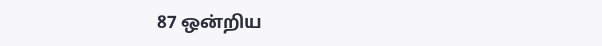87 ஒன்றிய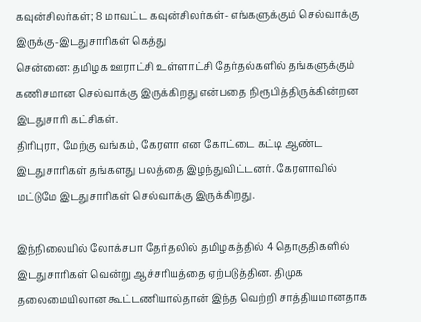கவுன்சிலர்கள்; 8 மாவட்ட கவுன்சிலர்கள்- எங்களுக்கும் செல்வாக்கு இருக்கு-இடதுசாரிகள் கெத்து
சென்னை: தமிழக ஊராட்சி உள்ளாட்சி தேர்தல்களில் தங்களுக்கும் கணிசமான செல்வாக்கு இருக்கிறது என்பதை நிரூபித்திருக்கின்றன இடதுசாரி கட்சிகள்.
திரிபுரா, மேற்கு வங்கம், கேரளா என கோட்டை கட்டி ஆண்ட இடதுசாரிகள் தங்களது பலத்தை இழந்துவிட்டனர். கேரளாவில் மட்டுமே இடதுசாரிகள் செல்வாக்கு இருக்கிறது.

இந்நிலையில் லோக்சபா தேர்தலில் தமிழகத்தில் 4 தொகுதிகளில் இடதுசாரிகள் வென்று ஆச்சரியத்தை ஏற்படுத்தின. திமுக தலைமையிலான கூட்டணியால்தான் இந்த வெற்றி சாத்தியமானதாக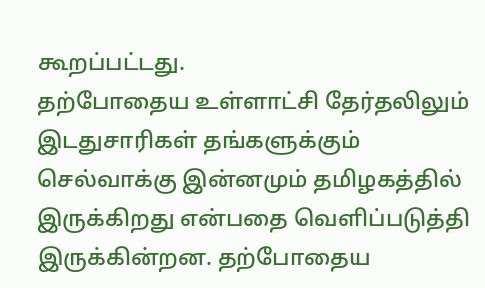கூறப்பட்டது.
தற்போதைய உள்ளாட்சி தேர்தலிலும் இடதுசாரிகள் தங்களுக்கும் செல்வாக்கு இன்னமும் தமிழகத்தில் இருக்கிறது என்பதை வெளிப்படுத்தி இருக்கின்றன. தற்போதைய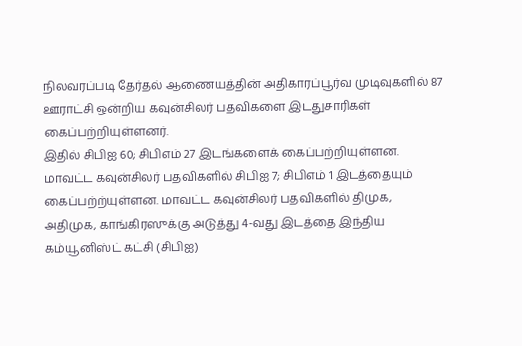நிலவரப்படி தேர்தல் ஆணையத்தின் அதிகாரப்பூர்வ முடிவுகளில் 87 ஊராட்சி ஒன்றிய கவுன்சிலர் பதவிகளை இடதுசாரிகள் கைப்பற்றியுள்ளனர்.
இதில் சிபிஐ 60; சிபிஎம் 27 இடங்களைக் கைப்பற்றியுள்ளன. மாவட்ட கவுன்சிலர் பதவிகளில் சிபிஐ 7; சிபிஎம் 1 இடத்தையும் கைப்பற்ற்யுள்ளன. மாவட்ட கவுன்சிலர் பதவிகளில் திமுக, அதிமுக, காங்கிரஸுக்கு அடுத்து 4-வது இடத்தை இந்திய கம்யூனிஸ்ட் கட்சி (சிபிஐ)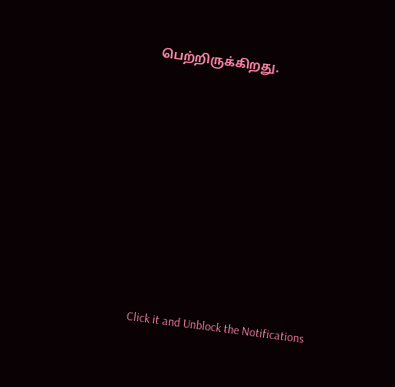பெற்றிருக்கிறது.












Click it and Unblock the Notifications